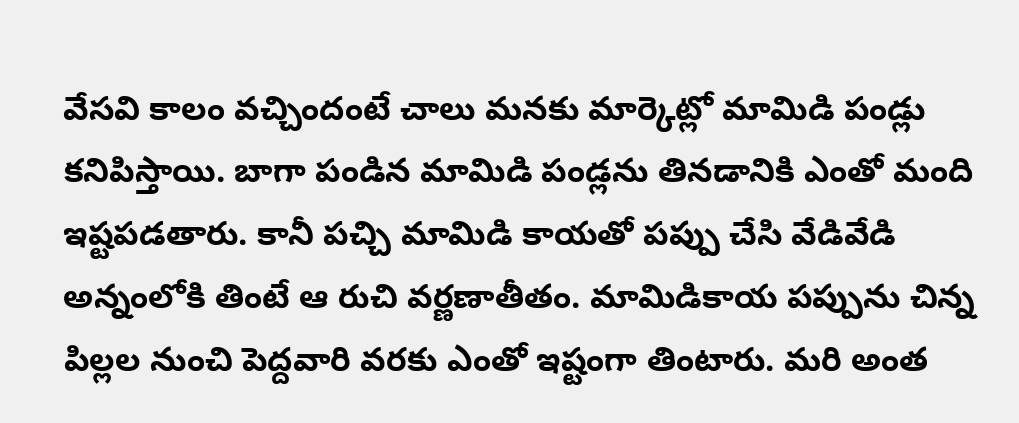వేసవి కాలం వచ్చిందంటే చాలు మనకు మార్కెట్లో మామిడి పండ్లు కనిపిస్తాయి. బాగా పండిన మామిడి పండ్లను తినడానికి ఎంతో మంది ఇష్టపడతారు. కానీ పచ్చి మామిడి కాయతో పప్పు చేసి వేడివేడి అన్నంలోకి తింటే ఆ రుచి వర్ణణాతీతం. మామిడికాయ పప్పును చిన్న పిల్లల నుంచి పెద్దవారి వరకు ఎంతో ఇష్టంగా తింటారు. మరి అంత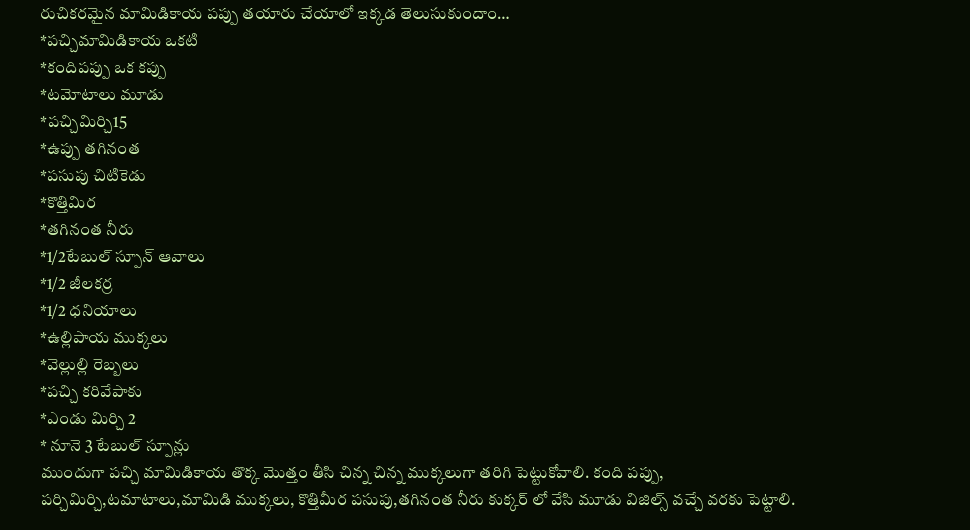రుచికరమైన మామిడికాయ పప్పు తయారు చేయాలో ఇక్కడ తెలుసుకుందాం…
*పచ్చిమామిడికాయ ఒకటి
*కందిపప్పు ఒక కప్పు
*టమోటాలు మూడు
*పచ్చిమిర్చి15
*ఉప్పు తగినంత
*పసుపు చిటికెడు
*కొత్తిమిర
*తగినంత నీరు
*1/2టేబుల్ స్పూన్ ఆవాలు
*1/2 జీలకర్ర
*1/2 ధనియాలు
*ఉల్లిపాయ ముక్కలు
*వెల్లుల్లి రెబ్బలు
*పచ్చి కరివేపాకు
*ఎండు మిర్చి 2
* నూనె 3 టేబుల్ స్పూన్లు
ముందుగా పచ్చి మామిడికాయ తొక్క మొత్తం తీసి చిన్న చిన్న ముక్కలుగా తరిగి పెట్టుకోవాలి. కంది పప్పు, పర్చిమిర్చి,టమాటాలు,మామిడి ముక్కలు, కొత్తిమీర పసుపు,తగినంత నీరు కుక్కర్ లో వేసి మూడు విజిల్స్ వచ్చే వరకు పెట్టాలి.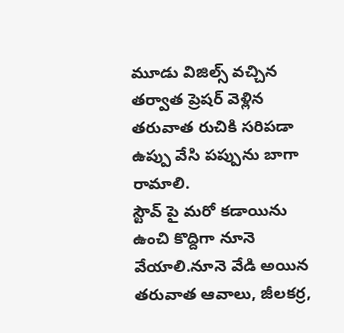మూడు విజిల్స్ వచ్చిన తర్వాత ప్రెషర్ వెళ్లిన తరువాత రుచికి సరిపడా ఉప్పు వేసి పప్పును బాగా రామాలి.
స్టౌవ్ పై మరో కడాయిను ఉంచి కొద్దిగా నూనె వేయాలి.నూనె వేడి అయిన తరువాత ఆవాలు, జీలకర్ర,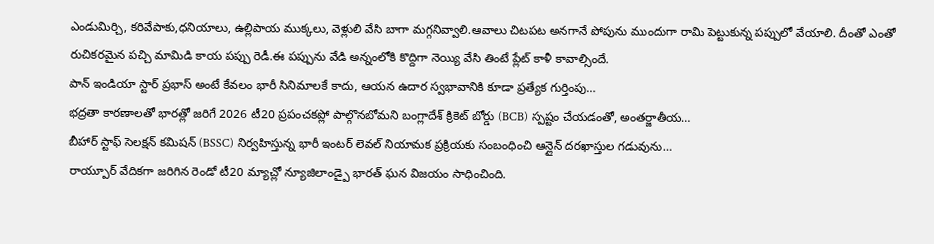ఎండుమిర్చి, కరివేపాకు,ధనియాలు, ఉల్లిపాయ ముక్కలు, వెళ్లులి వేసి బాగా మగ్గనివ్వాలి.ఆవాలు చిటపట అనగానే పోపును ముందుగా రామి పెట్టుకున్న పప్పులో వేయాలి. దీంతో ఎంతో రుచికరమైన పచ్చి మామిడి కాయ పప్పు రెడీ.ఈ పప్పును వేడి అన్నంలోకి కొద్దిగా నెయ్యి వేసి తింటే ప్లేట్ కాళీ కావాల్సిందే.
పాన్ ఇండియా స్టార్ ప్రభాస్ అంటే కేవలం భారీ సినిమాలకే కాదు, ఆయన ఉదార స్వభావానికి కూడా ప్రత్యేక గుర్తింపు…
భద్రతా కారణాలతో భారత్లో జరిగే 2026 టీ20 ప్రపంచకప్లో పాల్గొనబోమని బంగ్లాదేశ్ క్రికెట్ బోర్డు (BCB) స్పష్టం చేయడంతో, అంతర్జాతీయ…
బీహార్ స్టాఫ్ సెలక్షన్ కమిషన్ (BSSC) నిర్వహిస్తున్న భారీ ఇంటర్ లెవల్ నియామక ప్రక్రియకు సంబంధించి ఆన్లైన్ దరఖాస్తుల గడువును…
రాయ్పూర్ వేదికగా జరిగిన రెండో టీ20 మ్యాచ్లో న్యూజిలాండ్పై భారత్ ఘన విజయం సాధించింది.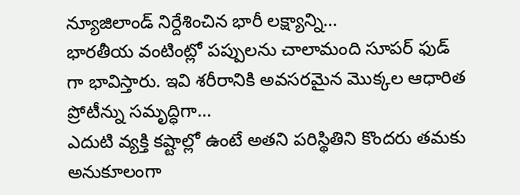న్యూజిలాండ్ నిర్దేశించిన భారీ లక్ష్యాన్ని…
భారతీయ వంటింట్లో పప్పులను చాలామంది సూపర్ ఫుడ్ గా భావిస్తారు. ఇవి శరీరానికి అవసరమైన మొక్కల ఆధారిత ప్రోటీన్ను సమృద్ధిగా…
ఎదుటి వ్యక్తి కష్టాల్లో ఉంటే అతని పరిస్థితిని కొందరు తమకు అనుకూలంగా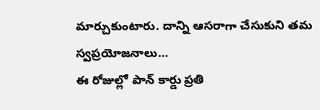మార్చుకుంటారు. దాన్ని ఆసరాగా చేసుకుని తమ స్వప్రయోజనాలు…
ఈ రోజుల్లో పాన్ కార్డు ప్రతి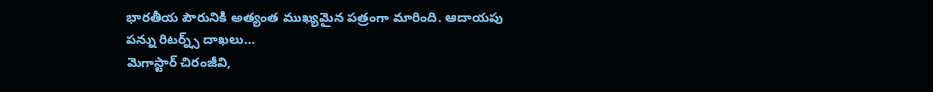భారతీయ పౌరునికి అత్యంత ముఖ్యమైన పత్రంగా మారింది. ఆదాయపు పన్ను రిటర్న్స్ దాఖలు…
మెగాస్టార్ చిరంజీవి,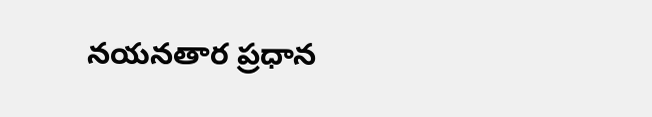నయనతార ప్రధాన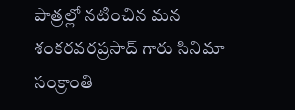పాత్రల్లో నటించిన మన శంకరవరప్రసాద్ గారు సినిమా సంక్రాంతి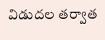విడుదల తర్వాత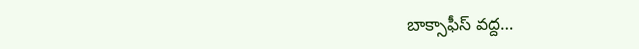బాక్సాఫీస్ వద్ద…